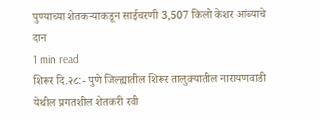पुण्याच्या शेतकऱ्याकडून साईचरणी 3,507 किलो केशर आंब्याचे दान
1 min read
शिरूर दि.२८:- पुणे जिल्ह्यातील शिरूर तालुक्यातील नारायणवाडी येथील प्रगतशील शेतकरी रवी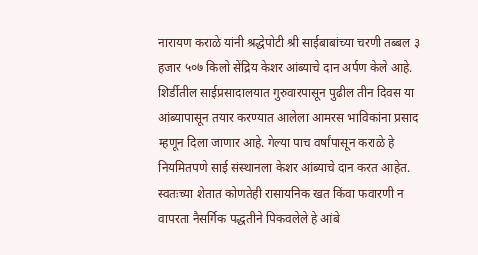नारायण कराळे यांनी श्रद्धेपोटी श्री साईबाबांच्या चरणी तब्बल ३ हजार ५०७ किलो सेंद्रिय केशर आंब्याचे दान अर्पण केले आहे.
शिर्डीतील साईप्रसादालयात गुरुवारपासून पुढील तीन दिवस या आंब्यापासून तयार करण्यात आलेला आमरस भाविकांना प्रसाद म्हणून दिला जाणार आहे. गेल्या पाच वर्षांपासून कराळे हे नियमितपणे साई संस्थानला केशर आंब्याचे दान करत आहेत.
स्वतःच्या शेतात कोणतेही रासायनिक खत किंवा फवारणी न वापरता नैसर्गिक पद्धतीने पिकवलेले हे आंबे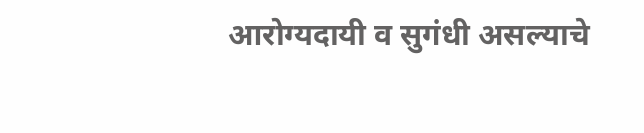आरोग्यदायी व सुगंधी असल्याचे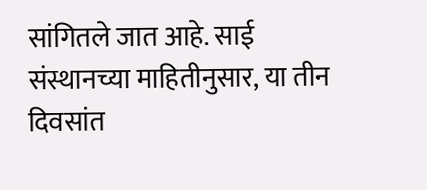सांगितले जात आहे. साई संस्थानच्या माहितीनुसार, या तीन दिवसांत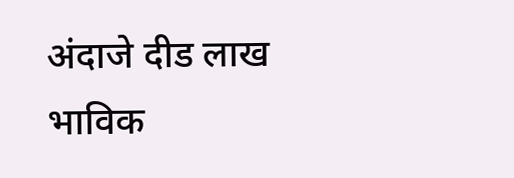अंदाजे दीड लाख भाविक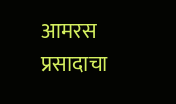आमरस प्रसादाचा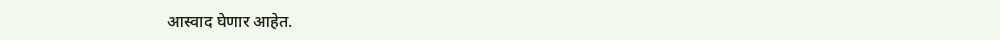आस्वाद घेणार आहेत.